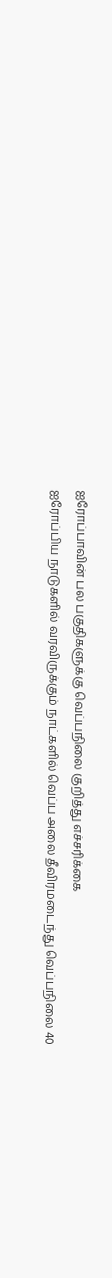ஐரோப்பாவின் பல பகுதிகளுக்கு வெப்பநிலை குறித்து எச்சரிக்கை
ஐரோப்பிய நாடுகளில் வரவிருக்கும் நாட்களில் வெப்ப அலை தீவிரமடைந்து வெப்பநிலை 40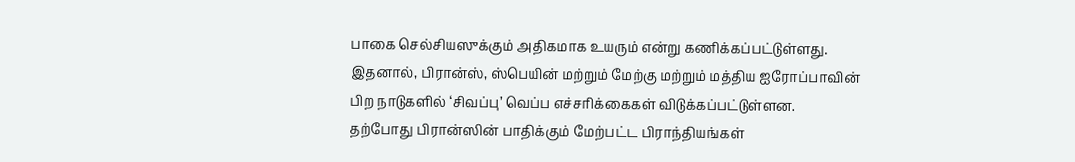பாகை செல்சியஸுக்கும் அதிகமாக உயரும் என்று கணிக்கப்பட்டுள்ளது.
இதனால், பிரான்ஸ், ஸ்பெயின் மற்றும் மேற்கு மற்றும் மத்திய ஐரோப்பாவின் பிற நாடுகளில் ‘சிவப்பு’ வெப்ப எச்சரிக்கைகள் விடுக்கப்பட்டுள்ளன.
தற்போது பிரான்ஸின் பாதிக்கும் மேற்பட்ட பிராந்தியங்கள்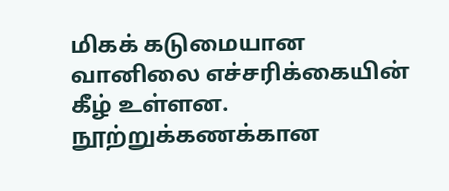மிகக் கடுமையான வானிலை எச்சரிக்கையின் கீழ் உள்ளன. நூற்றுக்கணக்கான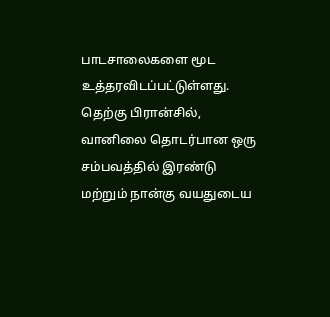பாடசாலைகளை மூட உத்தரவிடப்பட்டுள்ளது.
தெற்கு பிரான்சில், வானிலை தொடர்பான ஒரு சம்பவத்தில் இரண்டு மற்றும் நான்கு வயதுடைய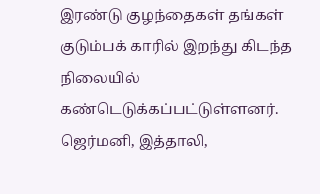இரண்டு குழந்தைகள் தங்கள் குடும்பக் காரில் இறந்து கிடந்த நிலையில் கண்டெடுக்கப்பட்டுள்ளனர்.
ஜெர்மனி, இத்தாலி,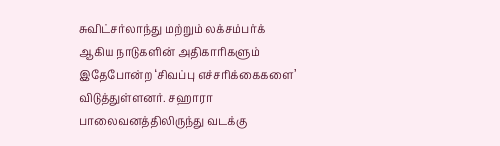சுவிட்சர்லாந்து மற்றும் லக்சம்பர்க் ஆகிய நாடுகளின் அதிகாரிகளும் இதேபோன்ற ‘சிவப்பு எச்சரிக்கைகளை’ விடுத்துள்ளனர். சஹாரா பாலைவனத்திலிருந்து வடக்கு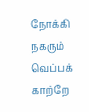நோக்கி நகரும் வெப்பக் காற்றே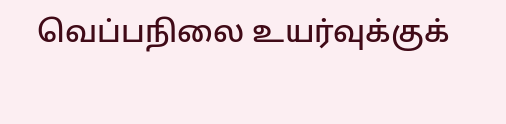வெப்பநிலை உயர்வுக்குக்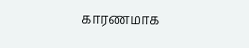காரணமாக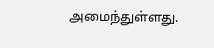அமைந்துள்ளது.